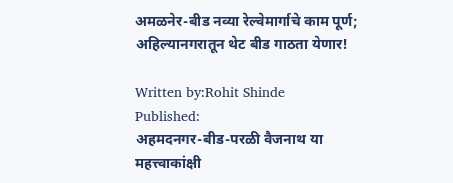अमळनेर-बीड नव्या रेल्वेमार्गाचे काम पूर्ण; अहिल्यानगरातून थेट बीड गाठता येणार!

Written by:Rohit Shinde
Published:
अहमदनगर-बीड-परळी वैजनाथ या महत्त्वाकांक्षी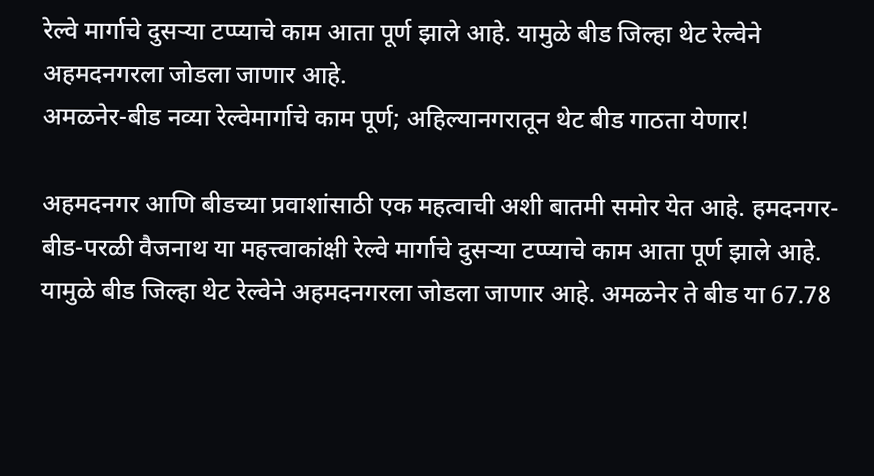रेल्वे मार्गाचे दुसऱ्या टप्प्याचे काम आता पूर्ण झाले आहे. यामुळे बीड जिल्हा थेट रेल्वेने अहमदनगरला जोडला जाणार आहे.
अमळनेर-बीड नव्या रेल्वेमार्गाचे काम पूर्ण; अहिल्यानगरातून थेट बीड गाठता येणार!

अहमदनगर आणि बीडच्या प्रवाशांसाठी एक महत्वाची अशी बातमी समोर येत आहे. हमदनगर-बीड-परळी वैजनाथ या महत्त्वाकांक्षी रेल्वे मार्गाचे दुसऱ्या टप्प्याचे काम आता पूर्ण झाले आहे. यामुळे बीड जिल्हा थेट रेल्वेने अहमदनगरला जोडला जाणार आहे. अमळनेर ते बीड या 67.78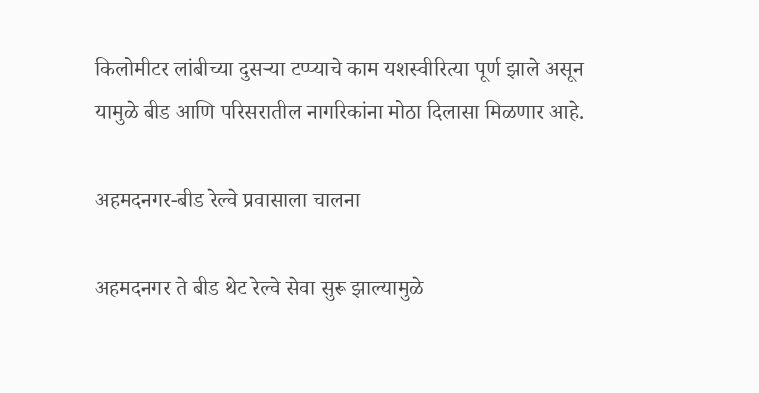किलोमीटर लांबीच्या दुसऱ्या टप्प्याचे काम यशस्वीरित्या पूर्ण झाले असून यामुळे बीड आणि परिसरातील नागरिकांना मोठा दिलासा मिळणार आहे.

अहमदनगर-बीड रेल्वे प्रवासाला चालना

अहमदनगर ते बीड थेट रेल्वे सेवा सुरू झाल्यामुळे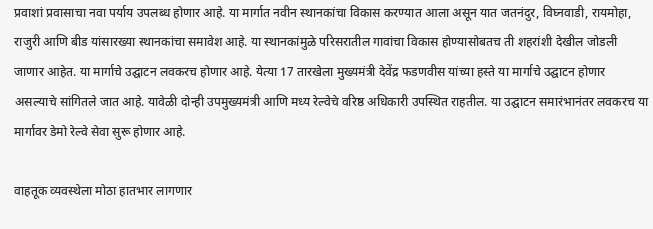प्रवाशां प्रवासाचा नवा पर्याय उपलब्ध होणार आहे. या मार्गात नवीन स्थानकांचा विकास करण्यात आला असून यात जतनंदुर, विघ्नवाडी, रायमोहा, राजुरी आणि बीड यांसारख्या स्थानकांचा समावेश आहे. या स्थानकांमुळे परिसरातील गावांचा विकास होण्यासोबतच ती शहरांशी देखील जोडली जाणार आहेत. या मार्गाचे उद्घाटन लवकरच होणार आहे. येत्या 17 तारखेला मुख्यमंत्री देवेंद्र फडणवीस यांच्या हस्ते या मार्गाचे उद्घाटन होणार असल्याचे सांगितले जात आहे. यावेळी दोन्ही उपमुख्यमंत्री आणि मध्य रेल्वेचे वरिष्ठ अधिकारी उपस्थित राहतील. या उद्घाटन समारंभानंतर लवकरच या मार्गावर डेमो रेल्वे सेवा सुरू होणार आहे.

वाहतूक व्यवस्थेला मोठा हातभार लागणार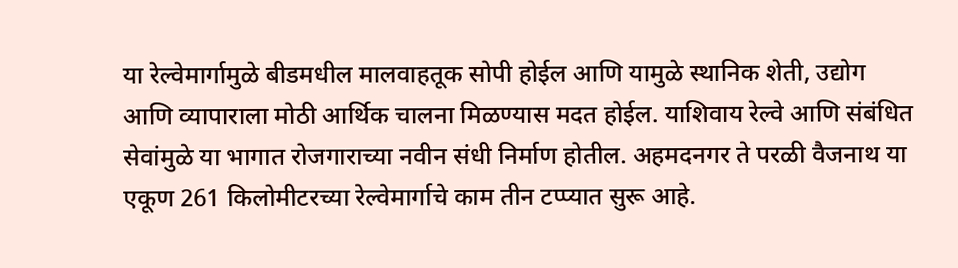या रेल्वेमार्गामुळे बीडमधील मालवाहतूक सोपी होईल आणि यामुळे स्थानिक शेती, उद्योग आणि व्यापाराला मोठी आर्थिक चालना मिळण्यास मदत होईल. याशिवाय रेल्वे आणि संबंधित सेवांमुळे या भागात रोजगाराच्या नवीन संधी निर्माण होतील. अहमदनगर ते परळी वैजनाथ या एकूण 261 किलोमीटरच्या रेल्वेमार्गाचे काम तीन टप्प्यात सुरू आहे.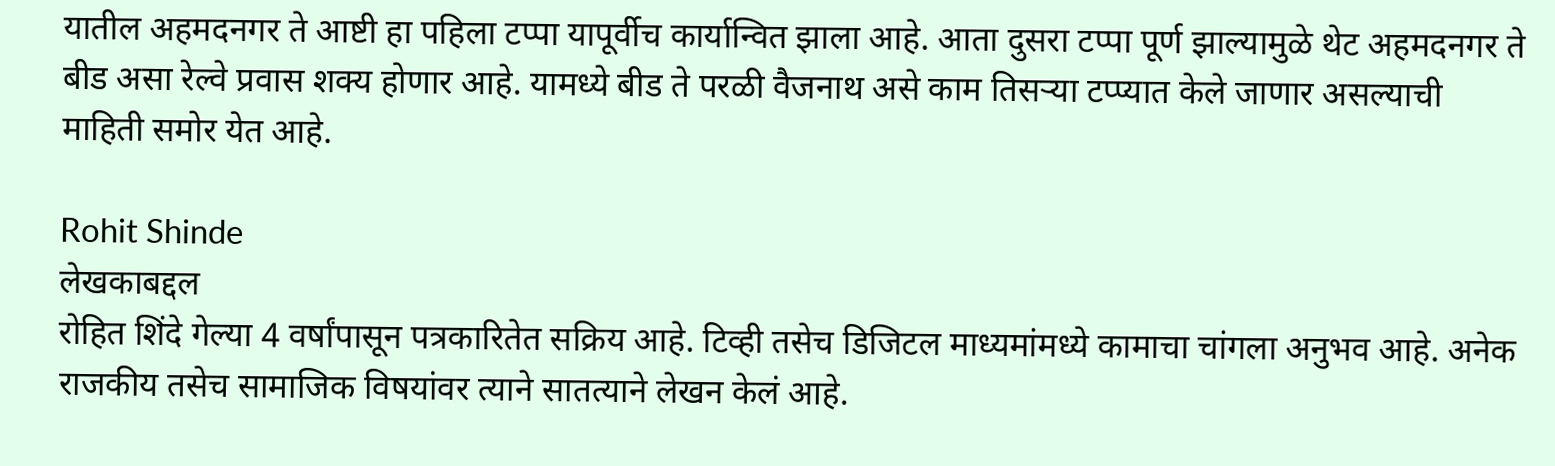यातील अहमदनगर ते आष्टी हा पहिला टप्पा यापूर्वीच कार्यान्वित झाला आहे. आता दुसरा टप्पा पूर्ण झाल्यामुळे थेट अहमदनगर ते बीड असा रेल्वे प्रवास शक्य होणार आहे. यामध्ये बीड ते परळी वैजनाथ असे काम तिसऱ्या टप्प्यात केले जाणार असल्याची माहिती समोर येत आहे.

Rohit Shinde
लेखकाबद्दल
रोहित शिंदे गेल्या 4 वर्षांपासून पत्रकारितेत सक्रिय आहे. टिव्ही तसेच डिजिटल माध्यमांमध्ये कामाचा चांगला अनुभव आहे. अनेक राजकीय तसेच सामाजिक विषयांवर त्याने सातत्याने लेखन केलं आहे.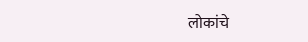लोकांचे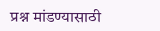प्रश्न मांडण्यासाठी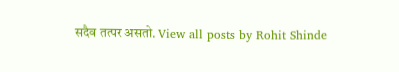सदैव तत्पर असतो. View all posts by Rohit Shinde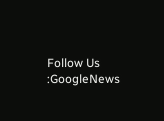Follow Us :GoogleNews